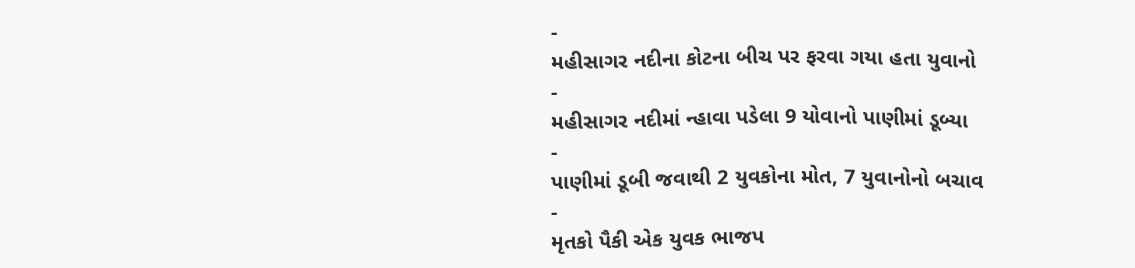-
મહીસાગર નદીના કોટના બીચ પર ફરવા ગયા હતા યુવાનો
-
મહીસાગર નદીમાં ન્હાવા પડેલા 9 યોવાનો પાણીમાં ડૂબ્યા
-
પાણીમાં ડૂબી જવાથી 2 યુવકોના મોત, 7 યુવાનોનો બચાવ
-
મૃતકો પૈકી એક યુવક ભાજપ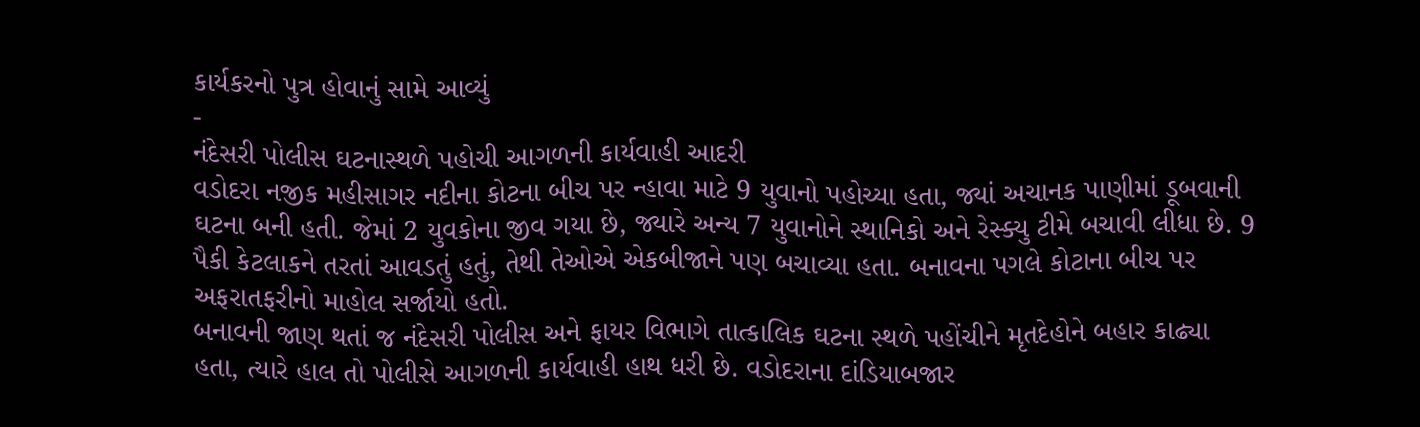કાર્યકરનો પુત્ર હોવાનું સામે આવ્યું
-
નંદેસરી પોલીસ ઘટનાસ્થળે પહોચી આગળની કાર્યવાહી આદરી
વડોદરા નજીક મહીસાગર નદીના કોટના બીચ પર ન્હાવા માટે 9 યુવાનો પહોચ્યા હતા, જ્યાં અચાનક પાણીમાં ડૂબવાની ઘટના બની હતી. જેમાં 2 યુવકોના જીવ ગયા છે, જ્યારે અન્ય 7 યુવાનોને સ્થાનિકો અને રેસ્ક્યુ ટીમે બચાવી લીધા છે. 9 પૈકી કેટલાકને તરતાં આવડતું હતું, તેથી તેઓએ એકબીજાને પણ બચાવ્યા હતા. બનાવના પગલે કોટાના બીચ પર અફરાતફરીનો માહોલ સર્જાયો હતો.
બનાવની જાણ થતાં જ નંદેસરી પોલીસ અને ફાયર વિભાગે તાત્કાલિક ઘટના સ્થળે પહોંચીને મૃતદેહોને બહાર કાઢ્યા હતા, ત્યારે હાલ તો પોલીસે આગળની કાર્યવાહી હાથ ધરી છે. વડોદરાના દાંડિયાબજાર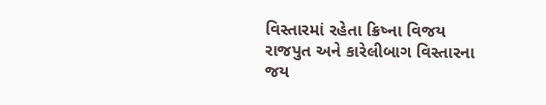વિસ્તારમાં રહેતા ક્રિષ્ના વિજય રાજપુત અને કારેલીબાગ વિસ્તારના જય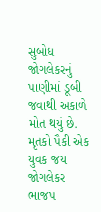સુબોધ જોગલેકરનું પાણીમાં ડૂબી જવાથી અકાળે મોત થયું છે. મૃતકો પૈકી એક યુવક જય જોગલેકર ભાજપ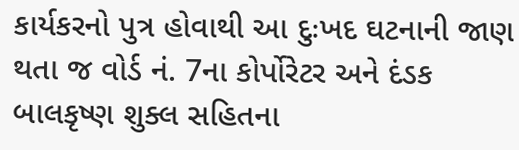કાર્યકરનો પુત્ર હોવાથી આ દુઃખદ ઘટનાની જાણ થતા જ વોર્ડ નં. 7ના કોર્પોરેટર અને દંડક બાલકૃષ્ણ શુક્લ સહિતના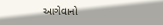આગેવાનો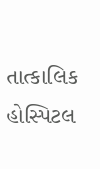તાત્કાલિક હોસ્પિટલ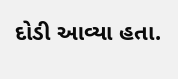દોડી આવ્યા હતા.